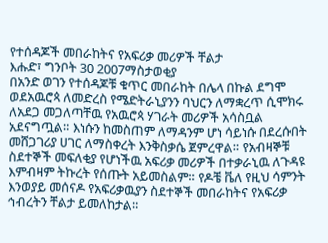የተሰዳጆች መበራከትና የአፍሪቃ መሪዎች ቸልታ
እሑድ፣ ግንቦት 30 2007ማስታወቂያ
በአንድ ወገን የተሰዳጆቹ ቁጥር መበራከት በሌላ በኩል ደግሞ ወደአዉሮጳ ለመድረስ የሜድትራኒያንን ባህርን ለማቋረጥ ሲሞክሩ ለአደጋ መጋለጣቸዉ የአዉሮጳ ሃገራት መሪዎች አሳስቧል አደናግጧል። እነሱን ከመስጠም ለማዳንም ሆነ ሳይነሱ በደረሱበት መሸጋገሪያ ሀገር ለማስቀረት እንቅስቃሴ ጀምረዋል። የአብዛኞቹ ስደተኞች መፍለቂያ የሆነችዉ አፍሪቃ መሪዎች በተቃራኒዉ ለጉዳዩ እምብዛም ትኩረት የሰጡት አይመስልም። የዶቼ ቬለ የዚህ ሳምንት እንወያይ መሰናዶ የአፍሪቃዉያን ስደተኞች መበራከትና የአፍሪቃ ኅብረትን ቸልታ ይመለከታል።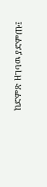ከድምጽ ዘገባዉ ያድምጡ፤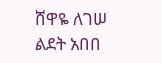ሸዋዬ ለገሠ
ልደት አበበ